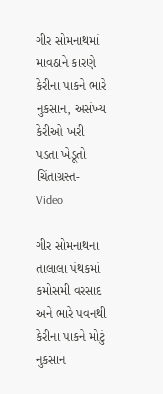ગીર સોમનાથમાં માવઠાને કારણે કેરીના પાકને ભારે નુકસાન, અસંખ્ય કેરીઓ ખરી પડતા ખેડૂતો ચિંતાગ્રસ્ત- Video

ગીર સોમનાથના તાલાલા પંથકમાં કમોસમી વરસાદ અને ભારે પવનથી કેરીના પાકને મોટું નુકસાન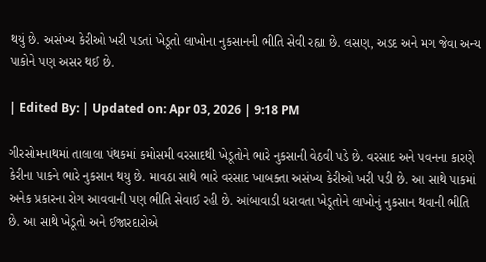થયું છે. અસંખ્ય કેરીઓ ખરી પડતાં ખેડૂતો લાખોના નુકસાનની ભીતિ સેવી રહ્યા છે. લસણ, અડદ અને મગ જેવા અન્ય પાકોને પણ અસર થઈ છે.

| Edited By: | Updated on: Apr 03, 2026 | 9:18 PM

ગીરસોમનાથમાં તાલાલા પંથકમાં કમોસમી વરસાદથી ખેડૂતોને ભારે નુકસાની વેઠવી પડે છે. વરસાદ અને પવનના કારણે કેરીના પાકને ભારે નુકસાન થયુ છે. માવઠા સાથે ભારે વરસાદ ખાબક્તા અસંખ્ય કેરીઓ ખરી પડી છે. આ સાથે પાકમાં અનેક પ્રકારના રોગ આવવાની પણ ભીતિ સેવાઈ રહી છે. આંબાવાડી ધરાવતા ખેડૂતોને લાખોનું નુકસાન થવાની ભીતિ છે. આ સાથે ખેડૂતો અને ઈજારદારોએ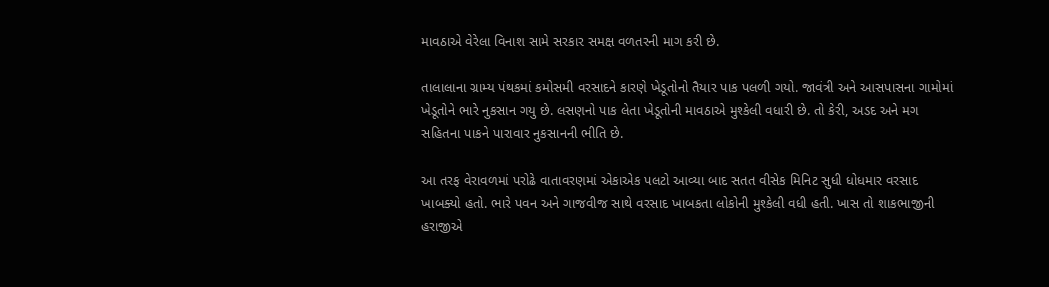માવઠાએ વેરેલા વિનાશ સામે સરકાર સમક્ષ વળતરની માગ કરી છે.

તાલાલાના ગ્રામ્ય પંથકમાં કમોસમી વરસાદને કારણે ખેડૂતોનો તૈયાર પાક પલળી ગયો. જાવંત્રી અને આસપાસના ગામોમાં ખેડૂતોને ભારે નુકસાન ગયુ છે. લસણનો પાક લેતા ખેડૂતોની માવઠાએ મુશ્કેલી વધારી છે. તો કેરી, અડદ અને મગ સહિતના પાકને પારાવાર નુકસાનની ભીતિ છે.

આ તરફ વેરાવળમાં પરોઢે વાતાવરણમાં એકાએક પલટો આવ્યા બાદ સતત વીસેક મિનિટ સુધી ધોધમાર વરસાદ ખાબક્યો હતો. ભારે પવન અને ગાજવીજ સાથે વરસાદ ખાબકતા લોકોની મુશ્કેલી વધી હતી. ખાસ તો શાકભાજીની હરાજીએ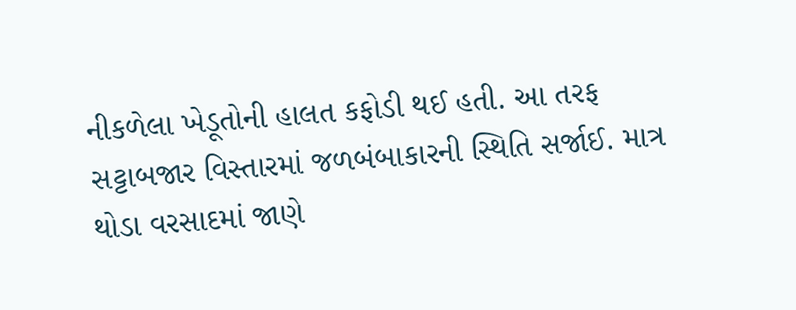નીકળેલા ખેડૂતોની હાલત કફોડી થઈ હતી. આ તરફ સટ્ટાબજાર વિસ્તારમાં જળબંબાકારની સ્થિતિ સર્જાઈ. માત્ર થોડા વરસાદમાં જાણે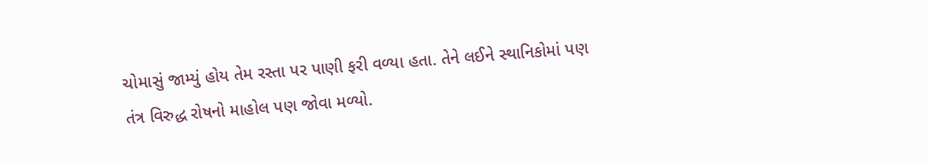ચોમાસું જામ્યું હોય તેમ રસ્તા પર પાણી ફરી વળ્યા હતા. તેને લઈને સ્થાનિકોમાં પણ તંત્ર વિરુદ્ધ રોષનો માહોલ પણ જોવા મળ્યો.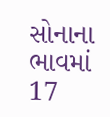સોનાના ભાવમાં 17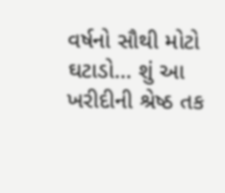વર્ષનો સૌથી મોટો ઘટાડો… શું આ ખરીદીની શ્રેષ્ઠ તક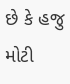છે કે હજુ મોટી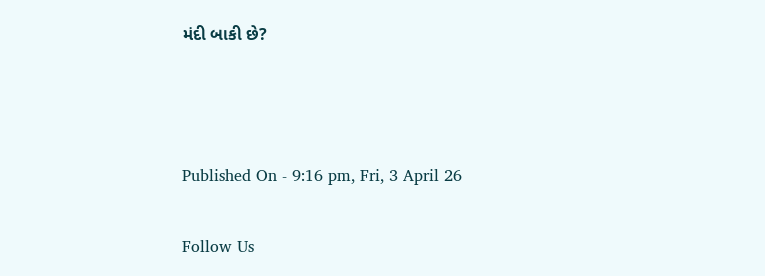મંદી બાકી છે?



Published On - 9:16 pm, Fri, 3 April 26

Follow Us